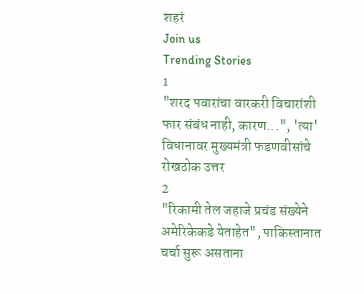शहरं
Join us
Trending Stories
1
"शरद पवारांचा वारकरी विचारांशी फार संबंध नाही, कारण...", 'त्या' विधानावर मुख्यमंत्री फडणवीसांचे रोखठोक उत्तर
2
"रिकामी तेल जहाजे प्रचंड संख्येने अमेरिकेकडे येताहेत", पाकिस्तानात चर्चा सुरू असताना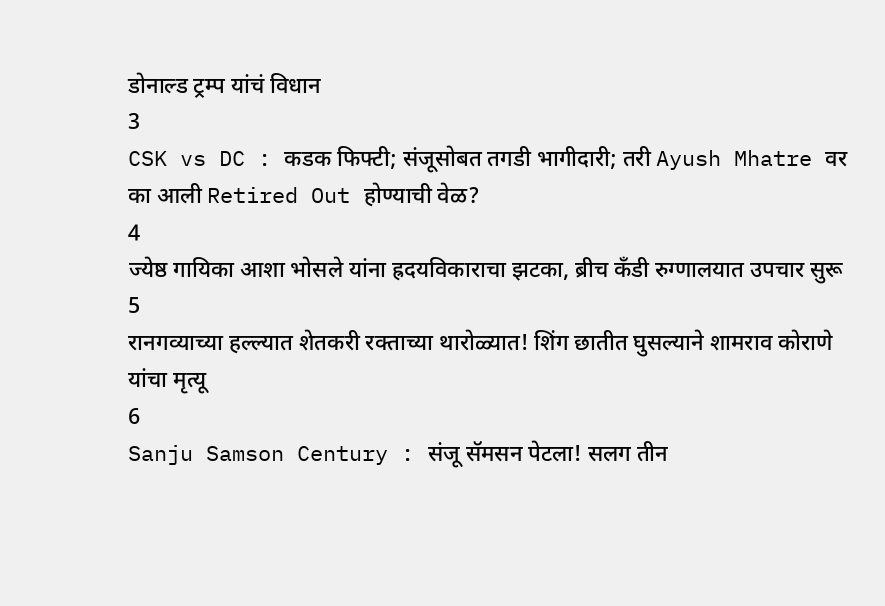डोनाल्ड ट्रम्प यांचं विधान
3
CSK vs DC : कडक फिफ्टी; संजूसोबत तगडी भागीदारी; तरी Ayush Mhatre वर का आली Retired Out होण्याची वेळ?
4
ज्येष्ठ गायिका आशा भोसले यांना ह्रदयविकाराचा झटका, ब्रीच कँडी रुग्णालयात उपचार सुरू
5
रानगव्याच्या हल्ल्यात शेतकरी रक्ताच्या थारोळ्यात! शिंग छातीत घुसल्याने शामराव कोराणे यांचा मृत्यू
6
Sanju Samson Century : संजू सॅमसन पेटला! सलग तीन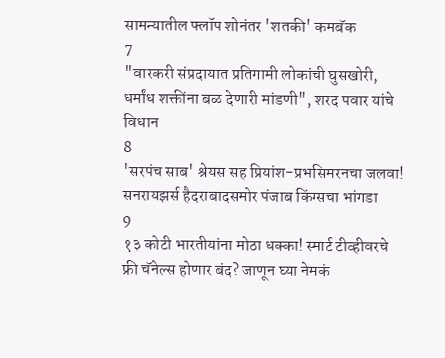सामन्यातील फ्लॉप शोनंतर 'शतकी' कमबॅक
7
"वारकरी संप्रदायात प्रतिगामी लोकांची घुसखोरी, धर्मांध शक्तींना बळ देणारी मांडणी", शरद पवार यांचे विधान
8
'सरपंच साब' श्रेयस सह प्रियांश-प्रभसिमरनचा जलवा! सनरायझर्स हैदराबादसमोर पंजाब किंग्सचा भांगडा
9
१३ कोटी भारतीयांना मोठा धक्का! स्मार्ट टीव्हीवरचे फ्री चॅनेल्स होणार बंद? जाणून घ्या नेमकं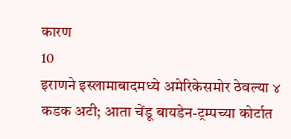कारण
10
इराणने इस्लामाबादमध्ये अमेरिकेसमोर ठेवल्या ४ कडक अटी; आता चेंडू बायडेन-ट्रम्पच्या कोर्टात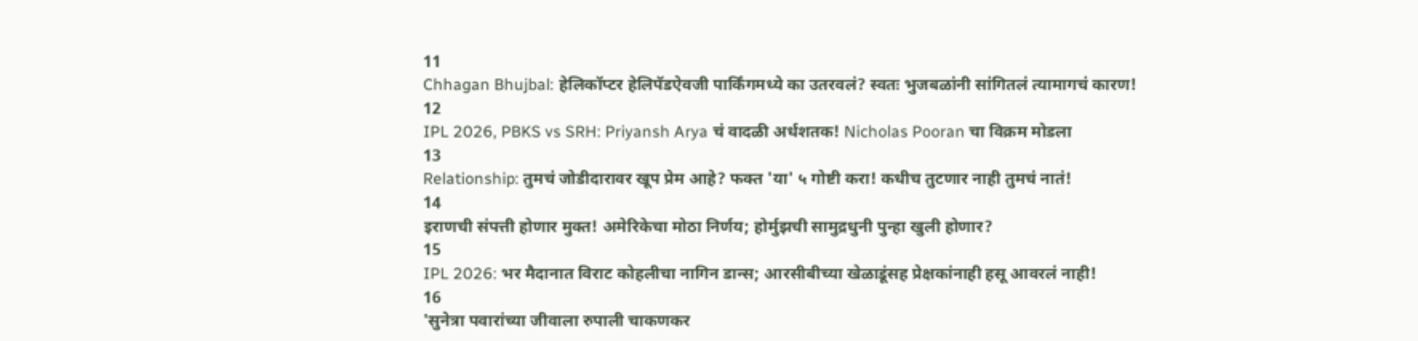11
Chhagan Bhujbal: हेलिकॉप्टर हेलिपॅडऐवजी पार्किंगमध्ये का उतरवलं? स्वतः भुजबळांनी सांगितलं त्यामागचं कारण!
12
IPL 2026, PBKS vs SRH: Priyansh Arya चं वादळी अर्धशतक! Nicholas Pooran चा विक्रम मोडला
13
Relationship: तुमचं जोडीदारावर खूप प्रेम आहे? फक्त 'या' ५ गोष्टी करा! कधीच तुटणार नाही तुमचं नातं!
14
इराणची संपत्ती होणार मुक्त! अमेरिकेचा मोठा निर्णय; होर्मुझची सामुद्रधुनी पुन्हा खुली होणार?
15
IPL 2026: भर मैदानात विराट कोहलीचा नागिन डान्स; आरसीबीच्या खेळाडूंसह प्रेक्षकांनाही हसू आवरलं नाही!
16
'सुनेत्रा पवारांच्या जीवाला रुपाली चाकणकर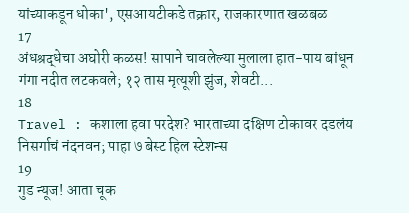यांच्याकडून धोका', एसआयटीकडे तक्रार, राजकारणात खळबळ
17
अंधश्रद्धेचा अघोरी कळस! सापाने चावलेल्या मुलाला हात-पाय बांधून गंगा नदीत लटकवले; १२ तास मृत्यूशी झुंज, शेवटी...
18
Travel : कशाला हवा परदेश? भारताच्या दक्षिण टोकावर दडलंय निसर्गाचं नंदनवन; पाहा ७ बेस्ट हिल स्टेशन्स
19
गुड न्यूज! आता चूक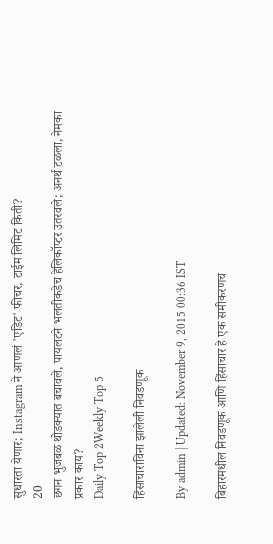सुधारता येणार; Instagram ने आणलं 'एडिट' फीचर, टाईम लिमिट किती?
20
छगन भुजबळ थोडक्यात बचावले, पायलटने भलतीकडेच हेलिकॉप्टर उतरवले; अनर्थ टळला, नेमका प्रकार काय?
Daily Top 2Weekly Top 5

हिंसाचाराविना झालेली निवडणूक

By admin | Updated: November 9, 2015 00:36 IST

बिहारमधील निवडणूक आणि हिंसाचार हे एक समीकरणच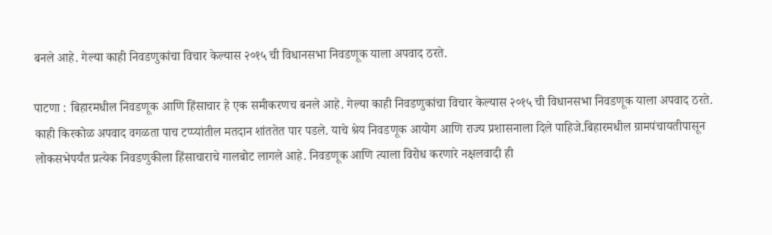बनले आहे. गेल्या काही निवडणुकांचा विचार केल्यास २०१५ ची विधानसभा निवडणूक याला अपवाद ठरते.

पाटणा : बिहारमधील निवडणूक आणि हिंसाचार हे एक समीकरणच बनले आहे. गेल्या काही निवडणुकांचा विचार केल्यास २०१५ ची विधानसभा निवडणूक याला अपवाद ठरते. काही किरकोळ अपवाद वगळता पाच टप्प्यांतील मतदान शांततेत पार पडले. याचे श्रेय निवडणूक आयोग आणि राज्य प्रशासनाला दिले पाहिजे.बिहारमधील ग्रामपंचायतीपासून लोकसभेपर्यंत प्रत्येक निवडणुकीला हिंसाचाराचे गालबोट लागले आहे. निवडणूक आणि त्याला विरोध करणारे नक्षलवादी ही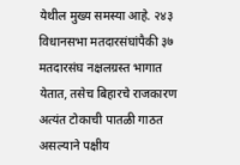येथील मुख्य समस्या आहे. २४३ विधानसभा मतदारसंघांपैकी ३७ मतदारसंघ नक्षलग्रस्त भागात येतात, तसेच बिहारचे राजकारण अत्यंत टोकाची पातळी गाठत असल्याने पक्षीय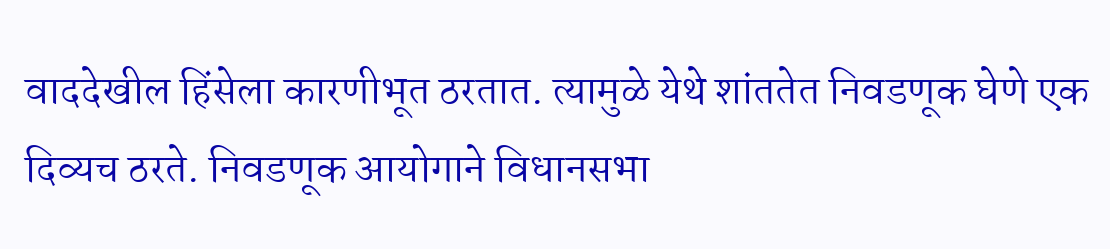वाददेखील हिंसेला कारणीभूत ठरतात. त्यामुळे येथे शांततेत निवडणूक घेणे एक दिव्यच ठरते. निवडणूक आयोगाने विधानसभा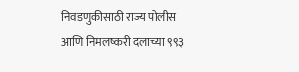निवडणुकीसाठी राज्य पोलीस आणि निमलष्करी दलाच्या ९९३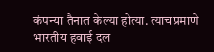कंपन्या तैनात केल्या होत्या. त्याचप्रमाणे भारतीय हवाई दल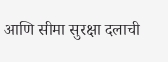आणि सीमा सुरक्षा दलाची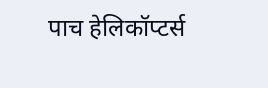पाच हेलिकॉप्टर्स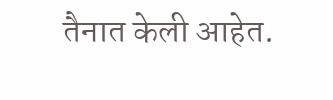तैनात केली आहेत.